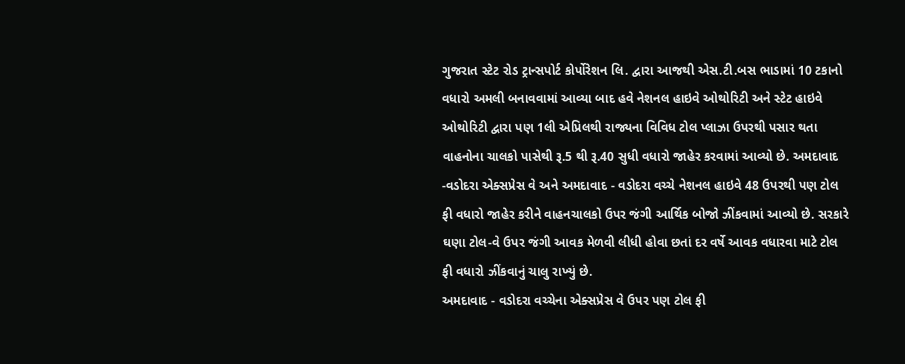ગુજરાત સ્ટેટ રોડ ટ્રાન્સપોર્ટ કોર્પોરેશન લિ. દ્વારા આજથી એસ.ટી.બસ ભાડામાં 10 ટકાનો વધારો અમલી બનાવવામાં આવ્યા બાદ હવે નેશનલ હાઇવે ઓથોરિટી અને સ્ટેટ હાઇવે ઓથોરિટી દ્વારા પણ 1લી એપ્રિલથી રાજ્યના વિવિધ ટોલ પ્લાઝા ઉપરથી પસાર થતા વાહનોના ચાલકો પાસેથી રૂ.5 થી રૂ.40 સુધી વધારો જાહેર કરવામાં આવ્યો છે. અમદાવાદ -વડોદરા એક્સપ્રેસ વે અને અમદાવાદ - વડોદરા વચ્ચે નેશનલ હાઇવે 48 ઉપરથી પણ ટોલ ફી વધારો જાહેર કરીને વાહનચાલકો ઉપર જંગી આર્થિક બોજો ઝીંકવામાં આવ્યો છે. સરકારે ઘણા ટોલ-વે ઉપર જંગી આવક મેળવી લીધી હોવા છતાં દર વર્ષે આવક વધારવા માટે ટોલ ફી વધારો ઝીંકવાનું ચાલુ રાખ્યું છે.
અમદાવાદ - વડોદરા વચ્ચેના એક્સપ્રેસ વે ઉપર પણ ટોલ ફી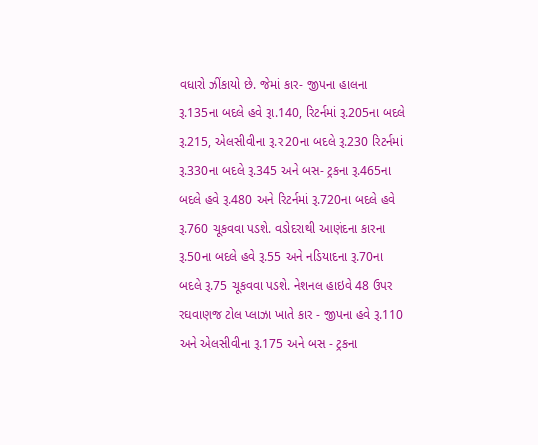વધારો ઝીંકાયો છે. જેમાં કાર- જીપના હાલના રૂ.135ના બદલે હવે રૂા.140, રિટર્નમાં રૂ.205ના બદલે રૂ.215, એલસીવીના રૂ.ર20ના બદલે રૂ.230 રિટર્નમાં રૂ.330ના બદલે રૂ.345 અને બસ- ટ્રકના રૂ.465ના બદલે હવે રૂ.480 અને રિટર્નમાં રૂ.720ના બદલે હવે રૂ.760 ચૂકવવા પડશે. વડોદરાથી આણંદના કારના રૂ.50ના બદલે હવે રૂ.55 અને નડિયાદના રૂ.70ના બદલે રૂ.75 ચૂકવવા પડશે. નેશનલ હાઇવે 48 ઉપર રઘવાણજ ટોલ પ્લાઝા ખાતે કાર - જીપના હવે રૂ.110 અને એલસીવીના રૂ.175 અને બસ - ટ્રકના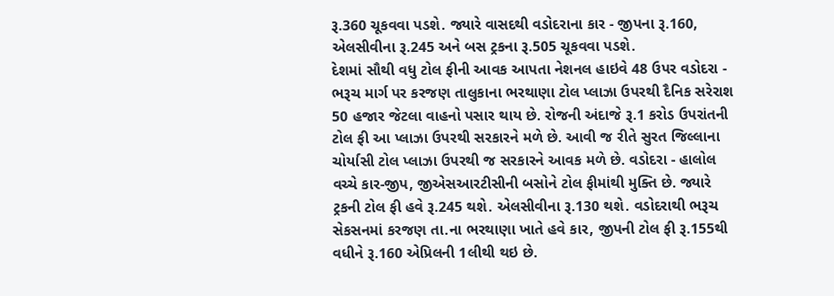રૂ.360 ચૂકવવા પડશે. જ્યારે વાસદથી વડોદરાના કાર - જીપના રૂ.160, એલસીવીના રૂ.245 અને બસ ટ્રકના રૂ.505 ચૂકવવા પડશે.
દેશમાં સૌથી વધુ ટોલ ફીની આવક આપતા નેશનલ હાઇવે 48 ઉપર વડોદરા - ભરૂચ માર્ગ પર કરજણ તાલુકાના ભરથાણા ટોલ પ્લાઝા ઉપરથી દૈનિક સરેરાશ 50 હજાર જેટલા વાહનો પસાર થાય છે. રોજની અંદાજે રૂ.1 કરોડ ઉપરાંતની ટોલ ફી આ પ્લાઝા ઉપરથી સરકારને મળે છે. આવી જ રીતે સુરત જિલ્લાના ચોર્યાસી ટોલ પ્લાઝા ઉપરથી જ સરકારને આવક મળે છે. વડોદરા - હાલોલ વચ્ચે કાર-જીપ, જીએસઆરટીસીની બસોને ટોલ ફીમાંથી મુક્તિ છે. જ્યારે ટ્રકની ટોલ ફી હવે રૂ.245 થશે. એલસીવીના રૂ.130 થશે. વડોદરાથી ભરૂચ સેકસનમાં કરજણ તા.ના ભરથાણા ખાતે હવે કાર, જીપની ટોલ ફી રૂ.155થી વધીને રૂ.160 એપ્રિલની 1લીથી થઇ છે.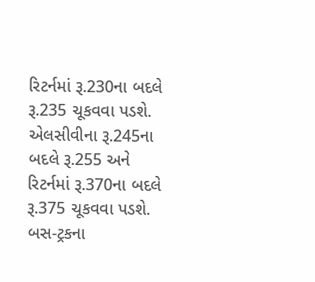રિટર્નમાં રૂ.230ના બદલે રૂ.235 ચૂકવવા પડશે. એલસીવીના રૂ.245ના બદલે રૂ.255 અને રિટર્નમાં રૂ.370ના બદલે રૂ.375 ચૂકવવા પડશે. બસ-ટ્રકના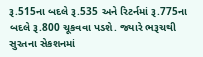રૂ.515ના બદલે રૂ.535 અને રિટર્નમાં રૂ.775ના બદલે રૂ.800 ચૂકવવા પડશે. જ્યારે ભરૂચથી સુરતના સેકશનમાં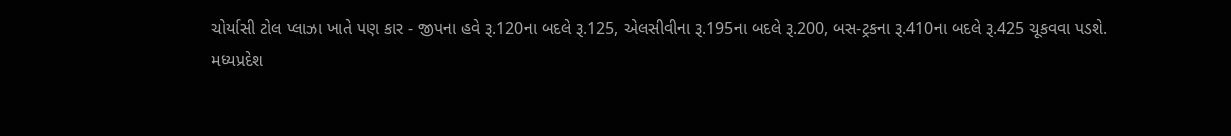ચોર્યાસી ટોલ પ્લાઝા ખાતે પણ કાર - જીપના હવે રૂ.120ના બદલે રૂ.125, એલસીવીના રૂ.195ના બદલે રૂ.200, બસ-ટ્રકના રૂ.410ના બદલે રૂ.425 ચૂકવવા પડશે.
મધ્યપ્રદેશ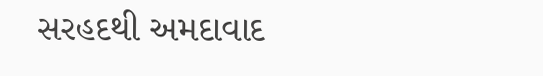સરહદથી અમદાવાદ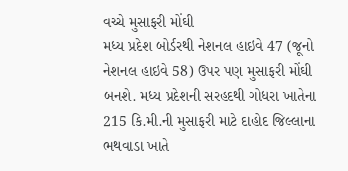વચ્ચે મુસાફરી મોંઘી
મધ્ય પ્રદેશ બોર્ડરથી નેશનલ હાઇવે 47 (જૂનો નેશનલ હાઇવે 58) ઉપર પણ મુસાફરી મોંઘી બનશે. મધ્ય પ્રદેશની સરહદથી ગોધરા ખાતેના 215 કિ.મી.ની મુસાફરી માટે દાહોદ જિલ્લાના ભથવાડા ખાતે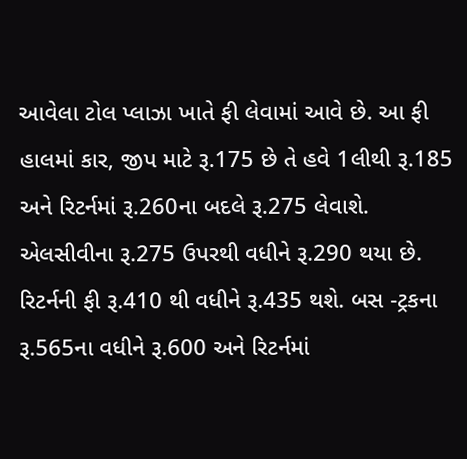આવેલા ટોલ પ્લાઝા ખાતે ફી લેવામાં આવે છે. આ ફી હાલમાં કાર, જીપ માટે રૂ.175 છે તે હવે 1લીથી રૂ.185 અને રિટર્નમાં રૂ.260ના બદલે રૂ.275 લેવાશે. એલસીવીના રૂ.275 ઉપરથી વધીને રૂ.290 થયા છે. રિટર્નની ફી રૂ.410 થી વધીને રૂ.435 થશે. બસ -ટ્રકના રૂ.565ના વધીને રૂ.600 અને રિટર્નમાં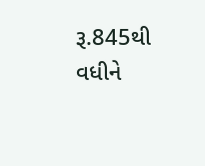રૂ.845થી વધીને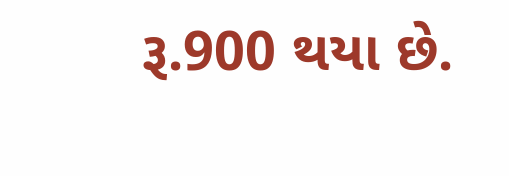રૂ.900 થયા છે.